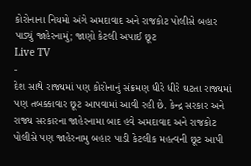કોરોનાના નિયમો અંગે અમદાવાદ અને રાજકોટ પોલીસે બહાર પાડ્યું જાહેરનામું; જાણો કેટલી અપાઈ છૂટ
Live TV
-
દેશ સાથે રાજ્યમાં પણ કોરોનાનું સંક્રમણ ધીરે ધીરે ઘટતા રાજ્યમાં પણ તબક્કાવાર છૂટ આપવામાં આવી રહી છે. કેન્દ્ર સરકાર અને રાજ્ય સરકારના જાહેરનામા બાદ હવે અમદાવાદ અને રાજકોટ પોલીસે પણ જાહેરનામુ બહાર પાડી કેટલીક મહત્વની છૂટ આપી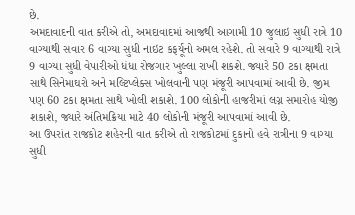છે.
અમદાવાદની વાત કરીએ તો, અમદાવાદમાં આજથી આગામી 10 જુલાઇ સુધી રાત્રે 10 વાગ્યાથી સવાર 6 વાગ્યા સુધી નાઇટ કફર્યૂનો અમલ રહેશે. તો સવારે 9 વાગ્યાથી રાત્રે 9 વાગ્યા સુધી વેપારીઓ ધંધા રોજગાર ખુલ્લા રાખી શકશે. જ્યારે 50 ટકા ક્ષમતા સાથે સિનેમાઘરો અને મલ્ટિપ્લેક્સ ખોલવાની પણ મંજૂરી આપવામાં આવી છે. જીમ પણ 60 ટકા ક્ષમતા સાથે ખોલી શકાશે. 100 લોકોની હાજરીમાં લગ્ન સમારોહ યોજી શકાશે, જ્યારે અંતિમક્રિયા માટે 40 લોકોની મંજૂરી આપવામાં આવી છે.
આ ઉપરાંત રાજકોટ શહેરની વાત કરીએ તો રાજકોટમાં દુકાનો હવે રાત્રીના 9 વાગ્યા સુધી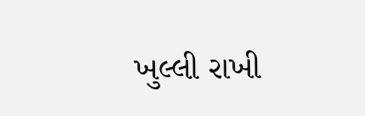ખુલ્લી રાખી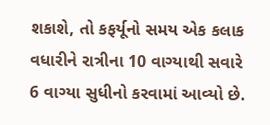શકાશે, તો કફર્યૂનો સમય એક કલાક વધારીને રાત્રીના 10 વાગ્યાથી સવારે 6 વાગ્યા સુધીનો કરવામાં આવ્યો છે.